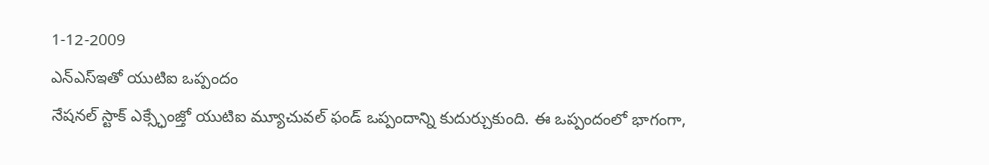1-12-2009
ఎన్ఎస్ఇతో యుటిఐ ఒప్పందం
నేషనల్ స్టాక్ ఎక్స్ఛేంజ్తో యుటిఐ మ్యూచువల్ ఫండ్ ఒప్పందాన్ని కుదుర్చుకుంది. ఈ ఒప్పందంలో భాగంగా,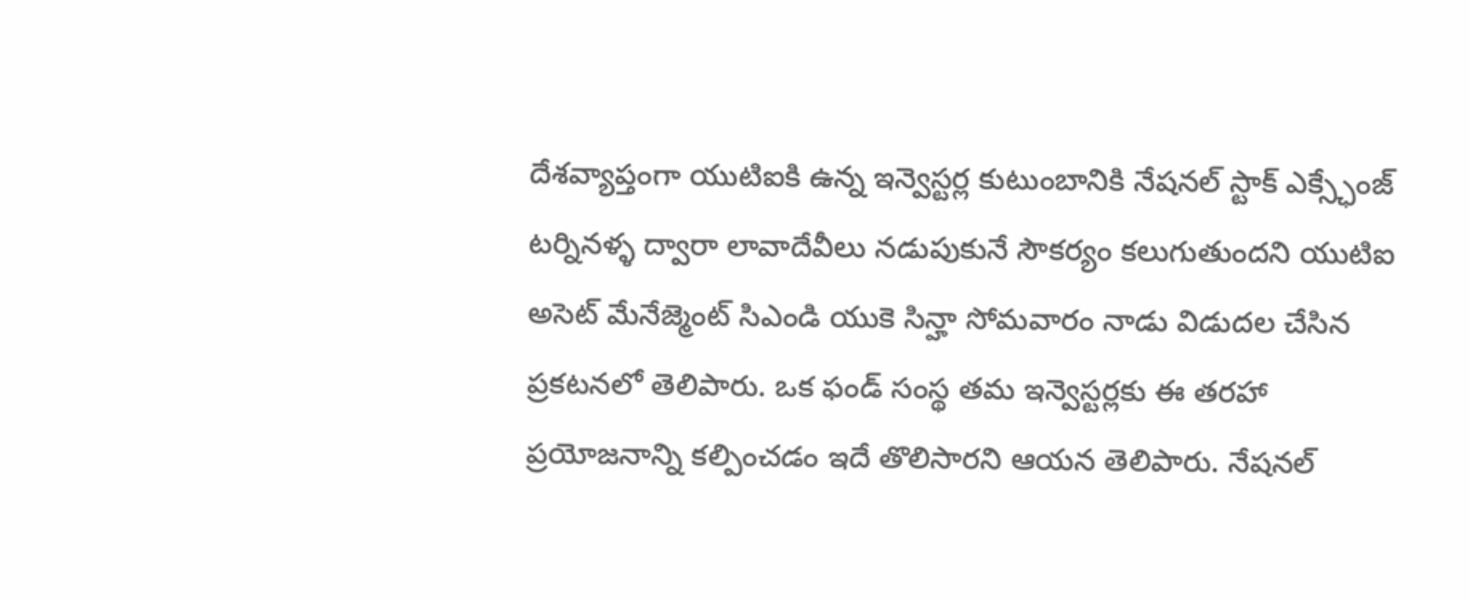దేశవ్యాప్తంగా యుటిఐకి ఉన్న ఇన్వెస్టర్ల కుటుంబానికి నేషనల్ స్టాక్ ఎక్స్ఛేంజ్ టర్నినళ్ళ ద్వారా లావాదేవీలు నడుపుకునే సౌకర్యం కలుగుతుందని యుటిఐ అసెట్ మేనేజ్మెంట్ సిఎండి యుకె సిన్హా సోమవారం నాడు విడుదల చేసిన ప్రకటనలో తెలిపారు. ఒక ఫండ్ సంస్థ తమ ఇన్వెస్టర్లకు ఈ తరహా ప్రయోజనాన్ని కల్పించడం ఇదే తొలిసారని ఆయన తెలిపారు. నేషనల్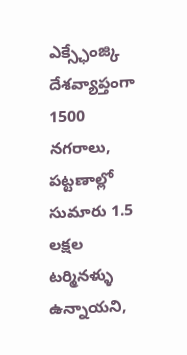ఎక్స్ఛేంజ్కి దేశవ్యాప్తంగా 1500 నగరాలు, పట్టణాల్లో సుమారు 1.5 లక్షల టర్మినళ్ళు ఉన్నాయని,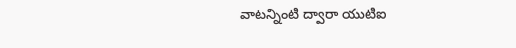వాటన్నింటి ద్వారా యుటిఐ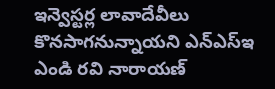ఇన్వెస్టర్ల లావాదేవీలు కొనసాగనున్నాయని ఎన్ఎస్ఇ ఎండి రవి నారాయణ్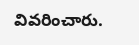వివరించారు.